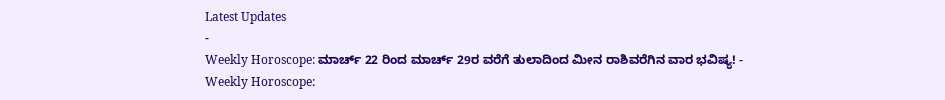Latest Updates
-
Weekly Horoscope: ಮಾರ್ಚ್ 22 ರಿಂದ ಮಾರ್ಚ್ 29ರ ವರೆಗೆ ತುಲಾದಿಂದ ಮೀನ ರಾಶಿವರೆಗಿನ ವಾರ ಭವಿಷ್ಯ! -
Weekly Horoscope: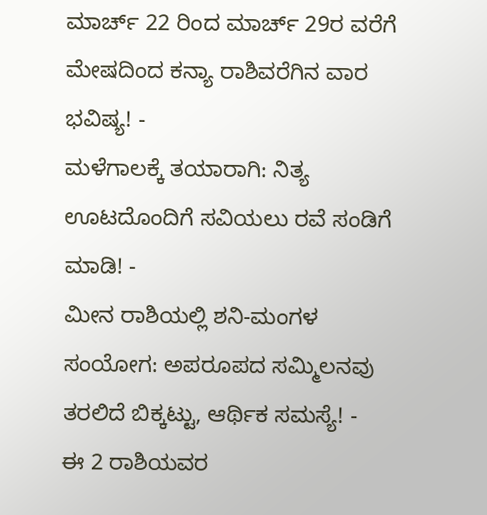ಮಾರ್ಚ್ 22 ರಿಂದ ಮಾರ್ಚ್ 29ರ ವರೆಗೆ ಮೇಷದಿಂದ ಕನ್ಯಾ ರಾಶಿವರೆಗಿನ ವಾರ ಭವಿಷ್ಯ! -
ಮಳೆಗಾಲಕ್ಕೆ ತಯಾರಾಗಿ: ನಿತ್ಯ ಊಟದೊಂದಿಗೆ ಸವಿಯಲು ರವೆ ಸಂಡಿಗೆ ಮಾಡಿ! -
ಮೀನ ರಾಶಿಯಲ್ಲಿ ಶನಿ-ಮಂಗಳ ಸಂಯೋಗ: ಅಪರೂಪದ ಸಮ್ಮಿಲನವು ತರಲಿದೆ ಬಿಕ್ಕಟ್ಟು, ಆರ್ಥಿಕ ಸಮಸ್ಯೆ! -
ಈ 2 ರಾಶಿಯವರ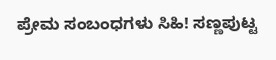ಪ್ರೇಮ ಸಂಬಂಧಗಳು ಸಿಹಿ! ಸಣ್ಣಪುಟ್ಟ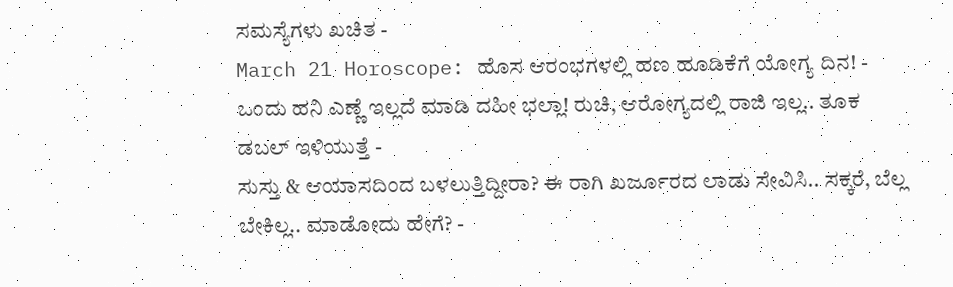ಸಮಸ್ಯೆಗಳು ಖಚಿತ -
March 21 Horoscope: ಹೊಸ ಆರಂಭಗಳಲ್ಲಿ ಹಣ ಹೂಡಿಕೆಗೆ ಯೋಗ್ಯ ದಿನ! -
ಒಂದು ಹನಿ ಎಣ್ಣೆ ಇಲ್ಲದೆ ಮಾಡಿ ದಹೀ ಭಲ್ಲಾ! ರುಚಿ, ಆರೋಗ್ಯದಲ್ಲಿ ರಾಜಿ ಇಲ್ಲ.. ತೂಕ ಡಬಲ್ ಇಳಿಯುತ್ತೆ -
ಸುಸ್ತು & ಆಯಾಸದಿಂದ ಬಳಲುತ್ತಿದ್ದೀರಾ? ಈ ರಾಗಿ ಖರ್ಜೂರದ ಲಾಡು ಸೇವಿಸಿ.. ಸಕ್ಕರೆ, ಬೆಲ್ಲ ಬೇಕಿಲ್ಲ.. ಮಾಡೋದು ಹೇಗೆ? -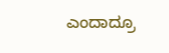ಎಂದಾದ್ರೂ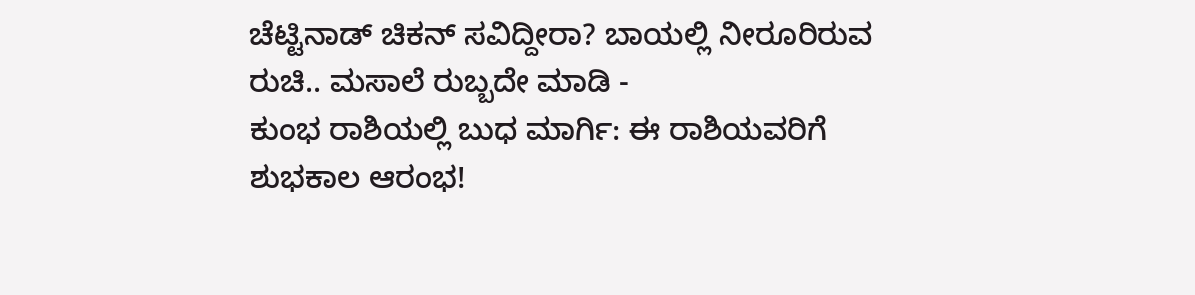ಚೆಟ್ಟಿನಾಡ್ ಚಿಕನ್ ಸವಿದ್ದೀರಾ? ಬಾಯಲ್ಲಿ ನೀರೂರಿರುವ ರುಚಿ.. ಮಸಾಲೆ ರುಬ್ಬದೇ ಮಾಡಿ -
ಕುಂಭ ರಾಶಿಯಲ್ಲಿ ಬುಧ ಮಾರ್ಗಿ: ಈ ರಾಶಿಯವರಿಗೆ ಶುಭಕಾಲ ಆರಂಭ!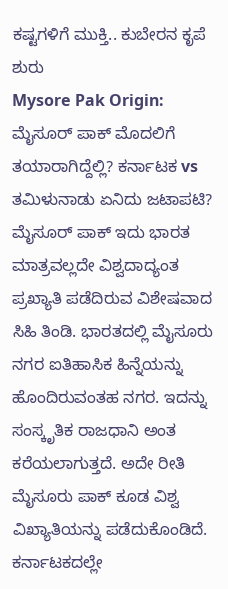ಕಷ್ಟಗಳಿಗೆ ಮುಕ್ತಿ.. ಕುಬೇರನ ಕೃಪೆ ಶುರು
Mysore Pak Origin: ಮೈಸೂರ್ ಪಾಕ್ ಮೊದಲಿಗೆ ತಯಾರಾಗಿದ್ದೆಲ್ಲಿ? ಕರ್ನಾಟಕ vs ತಮಿಳುನಾಡು ಏನಿದು ಜಟಾಪಟಿ?
ಮೈಸೂರ್ ಪಾಕ್ ಇದು ಭಾರತ ಮಾತ್ರವಲ್ಲದೇ ವಿಶ್ವದಾದ್ಯಂತ ಪ್ರಖ್ಯಾತಿ ಪಡೆದಿರುವ ವಿಶೇಷವಾದ ಸಿಹಿ ತಿಂಡಿ. ಭಾರತದಲ್ಲಿ ಮೈಸೂರು ನಗರ ಐತಿಹಾಸಿಕ ಹಿನ್ನೆಯನ್ನು ಹೊಂದಿರುವಂತಹ ನಗರ. ಇದನ್ನು ಸಂಸ್ಕೃತಿಕ ರಾಜಧಾನಿ ಅಂತ ಕರೆಯಲಾಗುತ್ತದೆ. ಅದೇ ರೀತಿ ಮೈಸೂರು ಪಾಕ್ ಕೂಡ ವಿಶ್ವ ವಿಖ್ಯಾತಿಯನ್ನು ಪಡೆದುಕೊಂಡಿದೆ.
ಕರ್ನಾಟಕದಲ್ಲೇ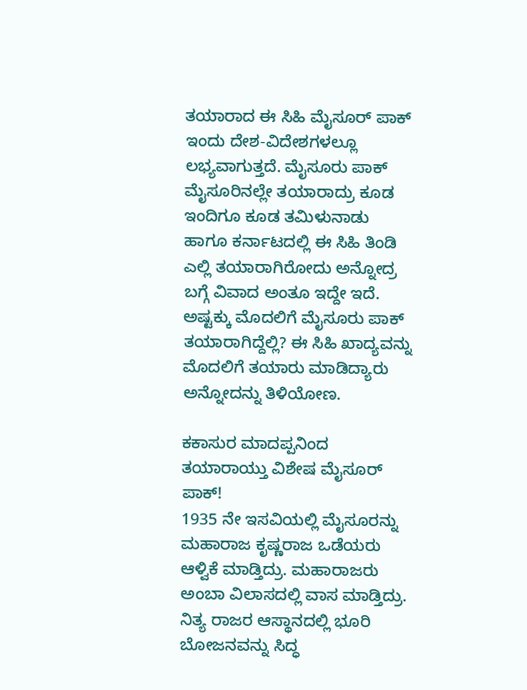ತಯಾರಾದ ಈ ಸಿಹಿ ಮೈಸೂರ್ ಪಾಕ್ ಇಂದು ದೇಶ-ವಿದೇಶಗಳಲ್ಲೂ ಲಭ್ಯವಾಗುತ್ತದೆ. ಮೈಸೂರು ಪಾಕ್ ಮೈಸೂರಿನಲ್ಲೇ ತಯಾರಾದ್ರು ಕೂಡ ಇಂದಿಗೂ ಕೂಡ ತಮಿಳುನಾಡು ಹಾಗೂ ಕರ್ನಾಟದಲ್ಲಿ ಈ ಸಿಹಿ ತಿಂಡಿ ಎಲ್ಲಿ ತಯಾರಾಗಿರೋದು ಅನ್ನೋದ್ರ ಬಗ್ಗೆ ವಿವಾದ ಅಂತೂ ಇದ್ದೇ ಇದೆ. ಅಷ್ಟಕ್ಕು ಮೊದಲಿಗೆ ಮೈಸೂರು ಪಾಕ್ ತಯಾರಾಗಿದ್ದೆಲ್ಲಿ? ಈ ಸಿಹಿ ಖಾದ್ಯವನ್ನು ಮೊದಲಿಗೆ ತಯಾರು ಮಾಡಿದ್ಯಾರು ಅನ್ನೋದನ್ನು ತಿಳಿಯೋಣ.

ಕಕಾಸುರ ಮಾದಪ್ಪನಿಂದ ತಯಾರಾಯ್ತು ವಿಶೇಷ ಮೈಸೂರ್ ಪಾಕ್!
1935 ನೇ ಇಸವಿಯಲ್ಲಿ ಮೈಸೂರನ್ನು ಮಹಾರಾಜ ಕೃಷ್ಣರಾಜ ಒಡೆಯರು ಆಳ್ವಿಕೆ ಮಾಡ್ತಿದ್ರು. ಮಹಾರಾಜರು ಅಂಬಾ ವಿಲಾಸದಲ್ಲಿ ವಾಸ ಮಾಡ್ತಿದ್ರು. ನಿತ್ಯ ರಾಜರ ಆಸ್ಥಾನದಲ್ಲಿ ಭೂರಿ ಬೋಜನವನ್ನು ಸಿದ್ಧ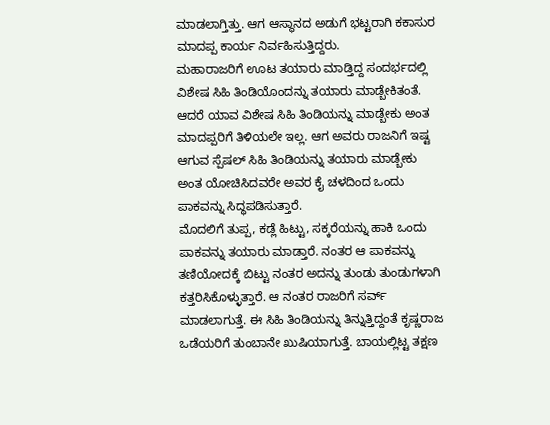ಮಾಡಲಾಗ್ತಿತ್ತು. ಆಗ ಆಸ್ಥಾನದ ಅಡುಗೆ ಭಟ್ಟರಾಗಿ ಕಕಾಸುರ ಮಾದಪ್ಪ ಕಾರ್ಯ ನಿರ್ವಹಿಸುತ್ತಿದ್ದರು.
ಮಹಾರಾಜರಿಗೆ ಊಟ ತಯಾರು ಮಾಡ್ತಿದ್ದ ಸಂದರ್ಭದಲ್ಲಿ ವಿಶೇಷ ಸಿಹಿ ತಿಂಡಿಯೊಂದನ್ನು ತಯಾರು ಮಾಡ್ಬೇಕಿತಂತೆ. ಆದರೆ ಯಾವ ವಿಶೇಷ ಸಿಹಿ ತಿಂಡಿಯನ್ನು ಮಾಡ್ಬೇಕು ಅಂತ ಮಾದಪ್ಪರಿಗೆ ತಿಳಿಯಲೇ ಇಲ್ಲ. ಆಗ ಅವರು ರಾಜನಿಗೆ ಇಷ್ಟ ಆಗುವ ಸ್ಪೆಷಲ್ ಸಿಹಿ ತಿಂಡಿಯನ್ನು ತಯಾರು ಮಾಡ್ಬೇಕು ಅಂತ ಯೋಚಿಸಿದವರೇ ಅವರ ಕೈ ಚಳದಿಂದ ಒಂದು ಪಾಕವನ್ನು ಸಿದ್ಧಪಡಿಸುತ್ತಾರೆ.
ಮೊದಲಿಗೆ ತುಪ್ಪ, ಕಡ್ಲೆ ಹಿಟ್ಟು, ಸಕ್ಕರೆಯನ್ನು ಹಾಕಿ ಒಂದು ಪಾಕವನ್ನು ತಯಾರು ಮಾಡ್ತಾರೆ. ನಂತರ ಆ ಪಾಕವನ್ನು ತಣಿಯೋದಕ್ಕೆ ಬಿಟ್ಟು ನಂತರ ಅದನ್ನು ತುಂಡು ತುಂಡುಗಳಾಗಿ ಕತ್ತರಿಸಿಕೊಳ್ಳುತ್ತಾರೆ. ಆ ನಂತರ ರಾಜರಿಗೆ ಸರ್ವ್ ಮಾಡಲಾಗುತ್ತೆ. ಈ ಸಿಹಿ ತಿಂಡಿಯನ್ನು ತಿನ್ನುತ್ತಿದ್ದಂತೆ ಕೃಷ್ಣರಾಜ ಒಡೆಯರಿಗೆ ತುಂಬಾನೇ ಖುಷಿಯಾಗುತ್ತೆ. ಬಾಯಲ್ಲಿಟ್ಟ ತಕ್ಷಣ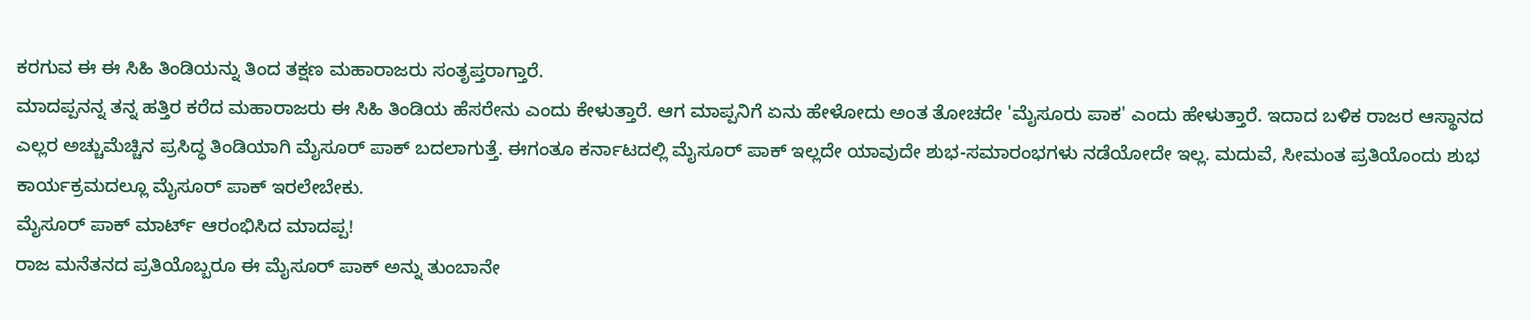ಕರಗುವ ಈ ಈ ಸಿಹಿ ತಿಂಡಿಯನ್ನು ತಿಂದ ತಕ್ಷಣ ಮಹಾರಾಜರು ಸಂತೃಪ್ತರಾಗ್ತಾರೆ.
ಮಾದಪ್ಪನನ್ನ ತನ್ನ ಹತ್ತಿರ ಕರೆದ ಮಹಾರಾಜರು ಈ ಸಿಹಿ ತಿಂಡಿಯ ಹೆಸರೇನು ಎಂದು ಕೇಳುತ್ತಾರೆ. ಆಗ ಮಾಪ್ಪನಿಗೆ ಏನು ಹೇಳೋದು ಅಂತ ತೋಚದೇ 'ಮೈಸೂರು ಪಾಕ' ಎಂದು ಹೇಳುತ್ತಾರೆ. ಇದಾದ ಬಳಿಕ ರಾಜರ ಆಸ್ಥಾನದ ಎಲ್ಲರ ಅಚ್ಚುಮೆಚ್ಚಿನ ಪ್ರಸಿದ್ಧ ತಿಂಡಿಯಾಗಿ ಮೈಸೂರ್ ಪಾಕ್ ಬದಲಾಗುತ್ತೆ. ಈಗಂತೂ ಕರ್ನಾಟದಲ್ಲಿ ಮೈಸೂರ್ ಪಾಕ್ ಇಲ್ಲದೇ ಯಾವುದೇ ಶುಭ-ಸಮಾರಂಭಗಳು ನಡೆಯೋದೇ ಇಲ್ಲ. ಮದುವೆ, ಸೀಮಂತ ಪ್ರತಿಯೊಂದು ಶುಭ ಕಾರ್ಯಕ್ರಮದಲ್ಲೂ ಮೈಸೂರ್ ಪಾಕ್ ಇರಲೇಬೇಕು.
ಮೈಸೂರ್ ಪಾಕ್ ಮಾರ್ಟ್ ಆರಂಭಿಸಿದ ಮಾದಪ್ಪ!
ರಾಜ ಮನೆತನದ ಪ್ರತಿಯೊಬ್ಬರೂ ಈ ಮೈಸೂರ್ ಪಾಕ್ ಅನ್ನು ತುಂಬಾನೇ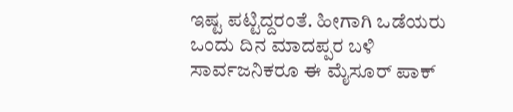ಇಷ್ಟ ಪಟ್ಟಿದ್ದರಂತೆ. ಹೀಗಾಗಿ ಒಡೆಯರು ಒಂದು ದಿನ ಮಾದಪ್ಪರ ಬಳಿ ಸಾರ್ವಜನಿಕರೂ ಈ ಮೈಸೂರ್ ಪಾಕ್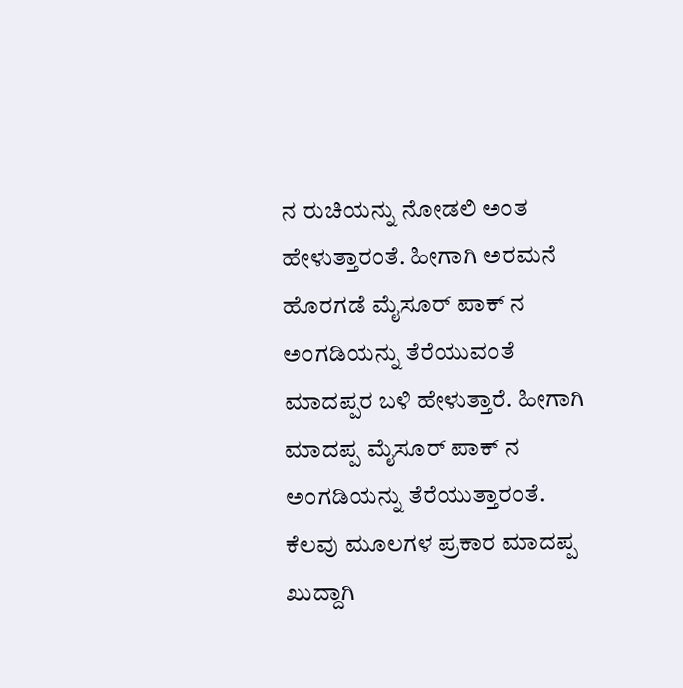ನ ರುಚಿಯನ್ನು ನೋಡಲಿ ಅಂತ ಹೇಳುತ್ತಾರಂತೆ. ಹೀಗಾಗಿ ಅರಮನೆ ಹೊರಗಡೆ ಮೈಸೂರ್ ಪಾಕ್ ನ ಅಂಗಡಿಯನ್ನು ತೆರೆಯುವಂತೆ ಮಾದಪ್ಪರ ಬಳಿ ಹೇಳುತ್ತಾರೆ. ಹೀಗಾಗಿ ಮಾದಪ್ಪ ಮೈಸೂರ್ ಪಾಕ್ ನ ಅಂಗಡಿಯನ್ನು ತೆರೆಯುತ್ತಾರಂತೆ.
ಕೆಲವು ಮೂಲಗಳ ಪ್ರಕಾರ ಮಾದಪ್ಪ ಖುದ್ದಾಗಿ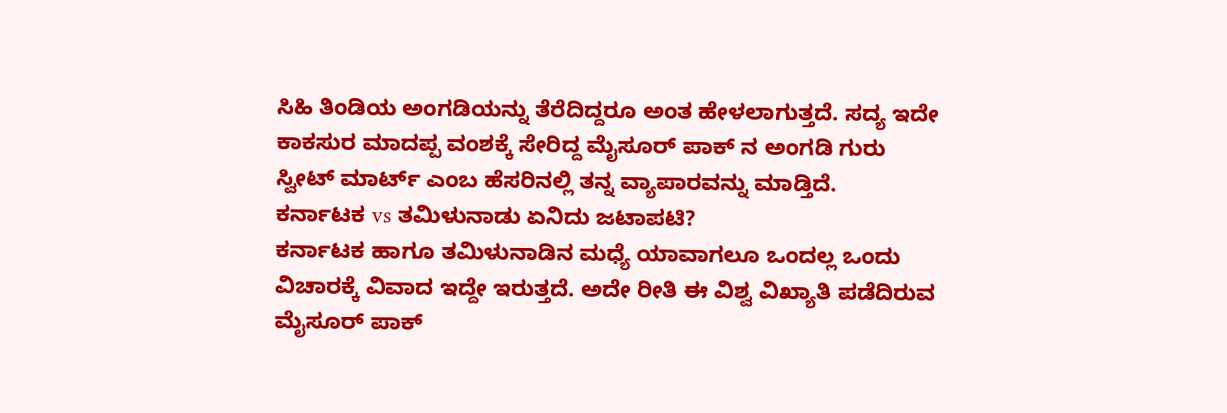ಸಿಹಿ ತಿಂಡಿಯ ಅಂಗಡಿಯನ್ನು ತೆರೆದಿದ್ದರೂ ಅಂತ ಹೇಳಲಾಗುತ್ತದೆ. ಸದ್ಯ ಇದೇ ಕಾಕಸುರ ಮಾದಪ್ಪ ವಂಶಕ್ಕೆ ಸೇರಿದ್ದ ಮೈಸೂರ್ ಪಾಕ್ ನ ಅಂಗಡಿ ಗುರು ಸ್ವೀಟ್ ಮಾರ್ಟ್ ಎಂಬ ಹೆಸರಿನಲ್ಲಿ ತನ್ನ ವ್ಯಾಪಾರವನ್ನು ಮಾಡ್ತಿದೆ.
ಕರ್ನಾಟಕ vs ತಮಿಳುನಾಡು ಏನಿದು ಜಟಾಪಟಿ?
ಕರ್ನಾಟಕ ಹಾಗೂ ತಮಿಳುನಾಡಿನ ಮಧ್ಯೆ ಯಾವಾಗಲೂ ಒಂದಲ್ಲ ಒಂದು ವಿಚಾರಕ್ಕೆ ವಿವಾದ ಇದ್ದೇ ಇರುತ್ತದೆ. ಅದೇ ರೀತಿ ಈ ವಿಶ್ವ ವಿಖ್ಯಾತಿ ಪಡೆದಿರುವ ಮೈಸೂರ್ ಪಾಕ್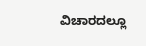ವಿಚಾರದಲ್ಲೂ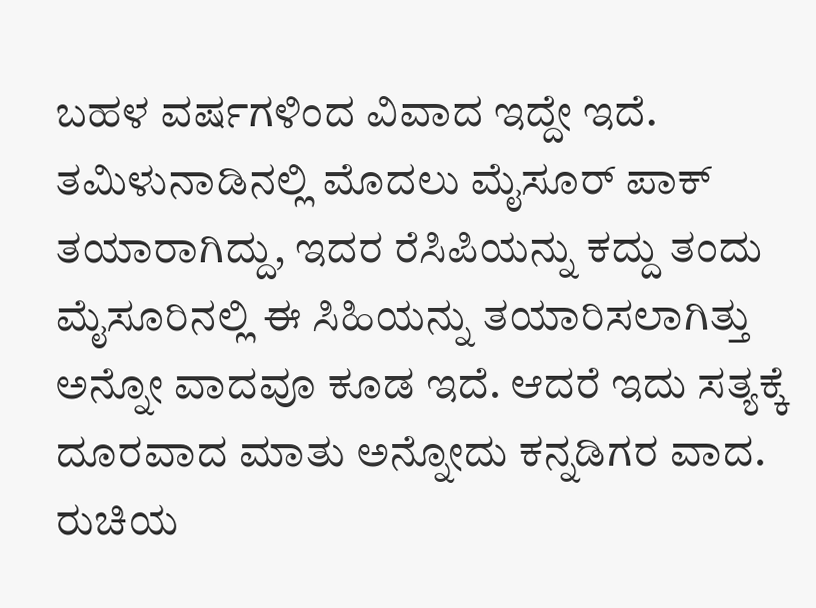ಬಹಳ ವರ್ಷಗಳಿಂದ ವಿವಾದ ಇದ್ದೇ ಇದೆ. ತಮಿಳುನಾಡಿನಲ್ಲಿ ಮೊದಲು ಮೈಸೂರ್ ಪಾಕ್ ತಯಾರಾಗಿದ್ದು, ಇದರ ರೆಸಿಪಿಯನ್ನು ಕದ್ದು ತಂದು ಮೈಸೂರಿನಲ್ಲಿ ಈ ಸಿಹಿಯನ್ನು ತಯಾರಿಸಲಾಗಿತ್ತು ಅನ್ನೋ ವಾದವೂ ಕೂಡ ಇದೆ. ಆದರೆ ಇದು ಸತ್ಯಕ್ಕೆ ದೂರವಾದ ಮಾತು ಅನ್ನೋದು ಕನ್ನಡಿಗರ ವಾದ.
ರುಚಿಯ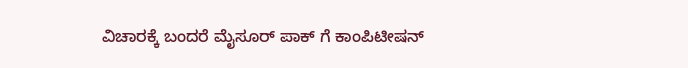ವಿಚಾರಕ್ಕೆ ಬಂದರೆ ಮೈಸೂರ್ ಪಾಕ್ ಗೆ ಕಾಂಪಿಟೀಷನ್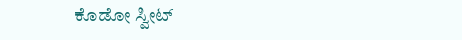ಕೊಡೋ ಸ್ವೀಟ್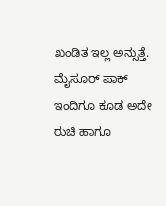ಖಂಡಿತ ಇಲ್ಲ ಅನ್ಸುತ್ತೆ. ಮೈಸೂರ್ ಪಾಕ್ ಇಂದಿಗೂ ಕೂಡ ಅದೇ ರುಚಿ ಹಾಗೂ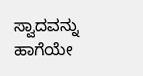ಸ್ವಾದವನ್ನು ಹಾಗೆಯೇ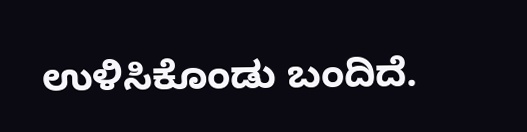ಉಳಿಸಿಕೊಂಡು ಬಂದಿದೆ.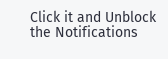Click it and Unblock the Notifications